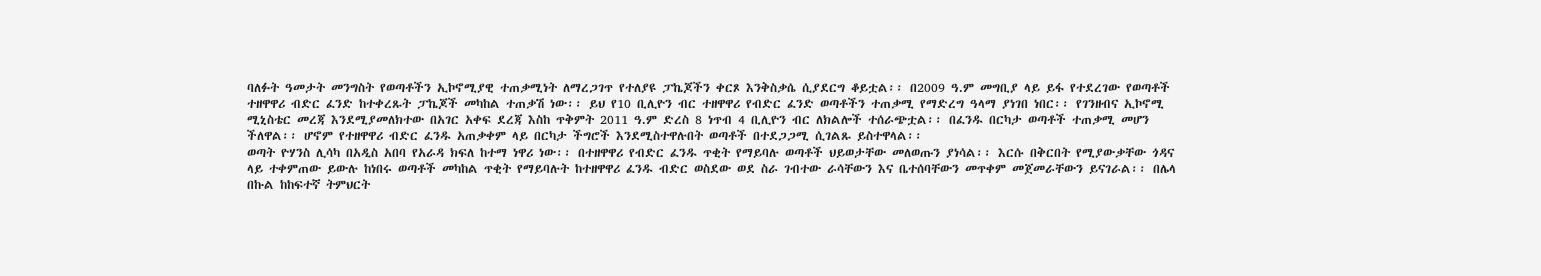ባለፉት ዓመታት መንግስት የወጣቶችን ኢኮኖሚያዊ ተጠቃሚነት ለማረጋገጥ የተለያዩ ፓኬጆችን ቀርጾ እንቅስቃሴ ሲያደርግ ቆይቷል፡፡ በ2009 ዓ.ም መግቢያ ላይ ይፋ የተደረገው የወጣቶች ተዘዋዋሪ ብድር ፈንድ ከተቀረጹት ፓኬጆች መካከል ተጠቃሽ ነው፡፡ ይህ የ10 ቢሊዮን ብር ተዘዋዋሪ የብድር ፈንድ ወጣቶችን ተጠቃሚ የማድረግ ዓላማ ያነገበ ነበር፡፡ የገንዘብና ኢኮኖሚ ሚኒስቴር መረጃ እንደሚያመለክተው በአገር አቀፍ ደረጃ እስከ ጥቅምት 2011 ዓ.ም ድረስ 8 ነጥብ 4 ቢሊዮን ብር ለክልሎች ተሰራጭቷል፡፡ በፈንዱ በርካታ ወጣቶች ተጠቃሚ መሆን ችለዋል፡፡ ሆኖም የተዘዋዋሪ ብድር ፈንዱ አጠቃቀም ላይ በርካታ ችግሮች እንደሚስተዋሉበት ወጣቶች በተደጋጋሚ ሲገልጹ ይስተዋላል፡፡
ወጣት ዮሃንስ ሊሳካ በአዲስ አበባ የአራዳ ክፍለ ከተማ ነዋሪ ነው፡፡ በተዘዋዋሪ የብድር ፈንዱ ጥቂት የማይባሉ ወጣቶች ህይወታቸው መለወጡን ያነሳል፡፡ እርሱ በቅርበት የሚያውቃቸው ጎዳና ላይ ተቀምጠው ይውሉ ከነበሩ ወጣቶች መካከል ጥቂት የማይባሉት ከተዘዋዋሪ ፈንዱ ብድር ወስደው ወደ ስራ ገብተው ራሳቸውን እና ቤተሰባቸውን መጥቀም መጀመራቸውን ይናገራል፡፡ በሌላ በኩል ከከፍተኛ ትምህርት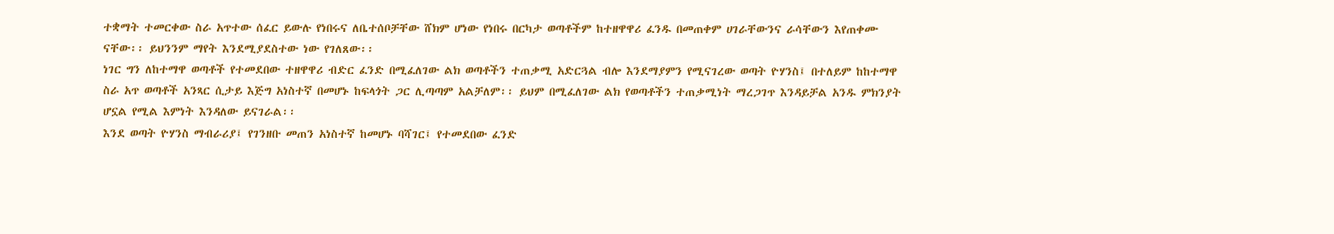ተቋማት ተመርቀው ስራ አጥተው ሰፈር ይውሉ የነበሩና ለቤተሰቦቻቸው ሸክም ሆነው የነበሩ በርካታ ወጣቶችም ከተዘዋዋሪ ፈንዱ በመጠቀም ሀገራቸውንና ራሳቸውን እየጠቀሙ ናቸው፡፡ ይህንንም ማየት እንደሚያደስተው ነው የገለጸው፡፡
ነገር ግን ለከተማዋ ወጣቶች የተመደበው ተዘዋዋሪ ብድር ፈንድ በሚፈለገው ልክ ወጣቶችን ተጠቃሚ አድርጓል ብሎ እንደማያምን የሚናገረው ወጣት ዮሃንስ፤ በተለይም ከከተማዋ ስራ አጥ ወጣቶች አንጻር ሲታይ እጅግ አነስተኛ በመሆኑ ከፍላጎት ጋር ሊጣጣም አልቻለም፡፡ ይህም በሚፈለገው ልክ የወጣቶችን ተጠቃሚነት ማረጋገጥ እንዳይቻል አንዱ ምክንያት ሆኗል የሚል እምነት እንዳለው ይናገራል፡፡
እንደ ወጣት ዮሃንስ ማብራሪያ፤ የገንዘቡ መጠን አነስተኛ ከመሆኑ ባሻገር፤ የተመደበው ፈንድ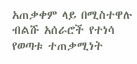አጠቃቀም ላይ በሚስተዋሉ ብልሹ አሰራሮች የተነሳ የወጣቱ ተጠቃሚነት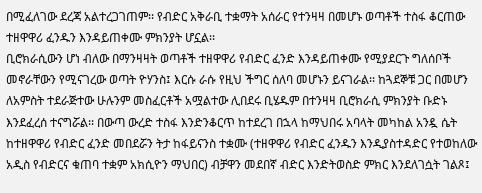በሚፈለገው ደረጃ አልተረጋገጠም፡፡ የብድር አቅራቢ ተቋማት አሰራር የተንዛዛ በመሆኑ ወጣቶች ተስፋ ቆርጠው ተዘዋዋሪ ፈንዱን እንዳይጠቀሙ ምክንያት ሆኗል፡፡
ቢሮክራሲውን ሆነ ብለው በማንዛዛት ወጣቶች ተዘዋዋሪ የብድር ፈንድ እንዳይጠቀሙ የሚያደርጉ ግለሰቦች መኖራቸውን የሚናገረው ወጣት ዮሃንስ፤ እርሱ ራሱ የዚህ ችግር ሰለባ መሆኑን ይናገራል፡፡ ከጓደኞቹ ጋር በመሆን ለአምስት ተደራጅተው ሁሉንም መስፈርቶች አሟልተው ሊበደሩ ቢሄዱም በተንዛዛ ቢሮክራሲ ምክንያት ቡድኑ እንደፈረሰ ተናግሯል፡፡ በውጣ ውረድ ተስፋ እንድንቆርጥ ከተደረገ በኋላ ከማህበሩ አባላት መካከል አንዷ ሴት ከተዘዋዋሪ የብድር ፈንድ መበደሯን ትታ ከፋይናንስ ተቋሙ (ተዘዋዋሪ የብድር ፈንዱን እንዲያስተዳድር የተወከለው አዲስ የብድርና ቁጠባ ተቋም አክሲዮን ማህበር) ብቻዋን መደበኛ ብድር እንድትወስድ ምክር እንደለገሷት ገልጾ፤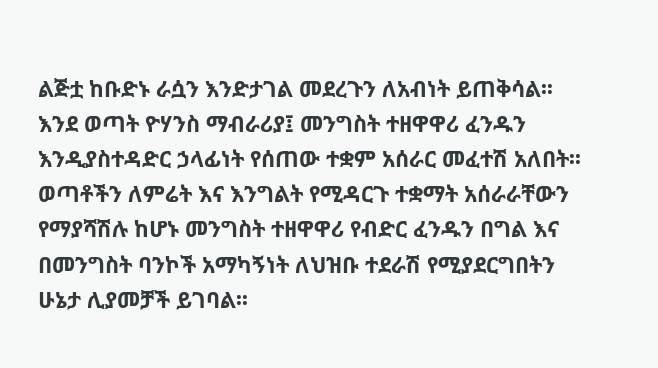ልጅቷ ከቡድኑ ራሷን እንድታገል መደረጉን ለአብነት ይጠቅሳል፡፡
እንደ ወጣት ዮሃንስ ማብራሪያ፤ መንግስት ተዘዋዋሪ ፈንዱን እንዲያስተዳድር ኃላፊነት የሰጠው ተቋም አሰራር መፈተሽ አለበት፡፡ ወጣቶችን ለምሬት እና እንግልት የሚዳርጉ ተቋማት አሰራራቸውን የማያሻሽሉ ከሆኑ መንግስት ተዘዋዋሪ የብድር ፈንዱን በግል እና በመንግስት ባንኮች አማካኝነት ለህዝቡ ተደራሽ የሚያደርግበትን ሁኔታ ሊያመቻች ይገባል፡፡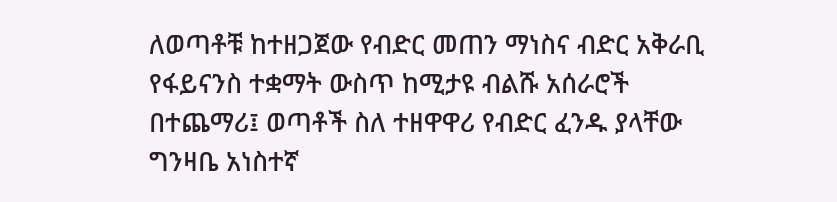ለወጣቶቹ ከተዘጋጀው የብድር መጠን ማነስና ብድር አቅራቢ የፋይናንስ ተቋማት ውስጥ ከሚታዩ ብልሹ አሰራሮች በተጨማሪ፤ ወጣቶች ስለ ተዘዋዋሪ የብድር ፈንዱ ያላቸው ግንዛቤ አነስተኛ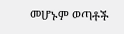መሆኑም ወጣቶች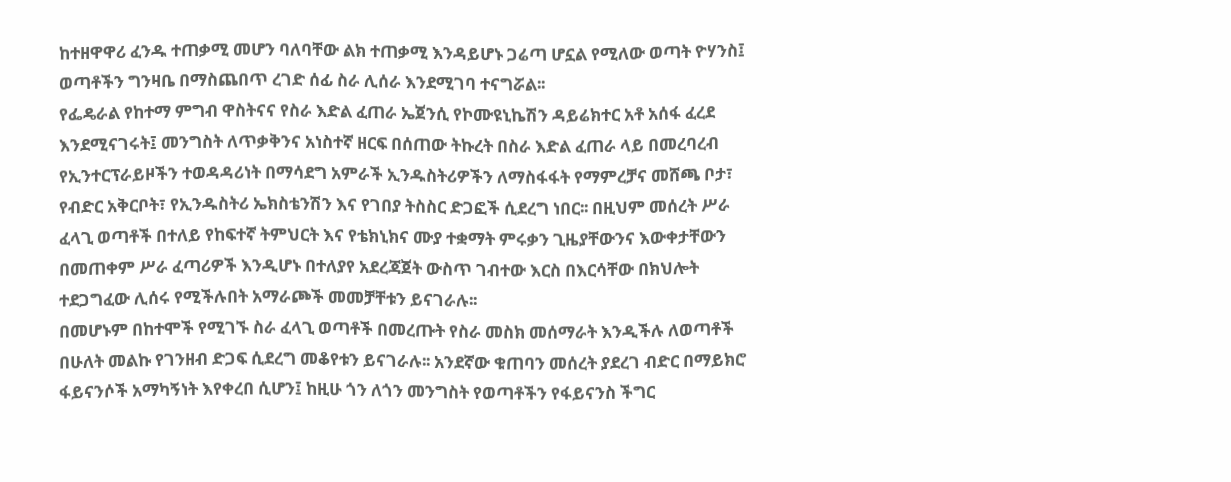ከተዘዋዋሪ ፈንዱ ተጠቃሚ መሆን ባለባቸው ልክ ተጠቃሚ እንዳይሆኑ ጋሬጣ ሆኗል የሚለው ወጣት ዮሃንስ፤ ወጣቶችን ግንዛቤ በማስጨበጥ ረገድ ሰፊ ስራ ሊሰራ እንደሚገባ ተናግሯል፡፡
የፌዴራል የከተማ ምግብ ዋስትናና የስራ እድል ፈጠራ ኤጀንሲ የኮሙዩኒኬሽን ዳይሬክተር አቶ አሰፋ ፈረደ እንደሚናገሩት፤ መንግስት ለጥቃቅንና አነስተኛ ዘርፍ በሰጠው ትኩረት በስራ እድል ፈጠራ ላይ በመረባረብ የኢንተርፕራይዞችን ተወዳዳሪነት በማሳደግ አምራች ኢንዱስትሪዎችን ለማስፋፋት የማምረቻና መሸጫ ቦታ፣ የብድር አቅርቦት፣ የኢንዱስትሪ ኤክስቴንሽን እና የገበያ ትስስር ድጋፎች ሲደረግ ነበር፡፡ በዚህም መሰረት ሥራ ፈላጊ ወጣቶች በተለይ የከፍተኛ ትምህርት እና የቴክኒክና ሙያ ተቋማት ምሩቃን ጊዜያቸውንና እውቀታቸውን በመጠቀም ሥራ ፈጣሪዎች እንዲሆኑ በተለያየ አደረጃጀት ውስጥ ገብተው እርስ በእርሳቸው በክህሎት ተደጋግፈው ሊሰሩ የሚችሉበት አማራጮች መመቻቸቱን ይናገራሉ፡፡
በመሆኑም በከተሞች የሚገኙ ስራ ፈላጊ ወጣቶች በመረጡት የስራ መስክ መሰማራት እንዲችሉ ለወጣቶች በሁለት መልኩ የገንዘብ ድጋፍ ሲደረግ መቆየቱን ይናገራሉ፡፡ አንደኛው ቁጠባን መሰረት ያደረገ ብድር በማይክሮ ፋይናንሶች አማካኝነት እየቀረበ ሲሆን፤ ከዚሁ ጎን ለጎን መንግስት የወጣቶችን የፋይናንስ ችግር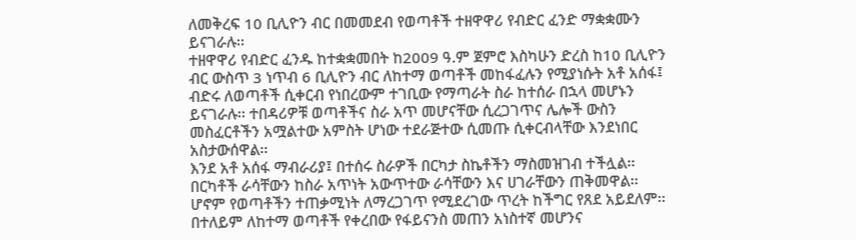ለመቅረፍ 10 ቢሊዮን ብር በመመደብ የወጣቶች ተዘዋዋሪ የብድር ፈንድ ማቋቋሙን ይናገራሉ፡፡
ተዘዋዋሪ የብድር ፈንዱ ከተቋቋመበት ከ2009 ዓ.ም ጀምሮ እስካሁን ድረስ ከ10 ቢሊዮን ብር ውስጥ 3 ነጥብ 6 ቢሊዮን ብር ለከተማ ወጣቶች መከፋፈሉን የሚያነሱት አቶ አሰፋ፤ ብድሩ ለወጣቶች ሲቀርብ የነበረውም ተገቢው የማጣራት ስራ ከተሰራ በኋላ መሆኑን ይናገራሉ፡፡ ተበዳሪዎቹ ወጣቶችና ስራ አጥ መሆናቸው ሲረጋገጥና ሌሎች ውስን መስፈርቶችን አሟልተው አምስት ሆነው ተደራጅተው ሲመጡ ሲቀርብላቸው እንደነበር አስታውሰዋል፡፡
እንደ አቶ አሰፋ ማብራሪያ፤ በተሰሩ ስራዎች በርካታ ስኬቶችን ማስመዝገብ ተችሏል፡፡ በርካቶች ራሳቸውን ከስራ አጥነት አውጥተው ራሳቸውን እና ሀገራቸውን ጠቅመዋል፡፡ ሆኖም የወጣቶችን ተጠቃሚነት ለማረጋገጥ የሚደረገው ጥረት ከችግር የጸደ አይደለም፡፡ በተለይም ለከተማ ወጣቶች የቀረበው የፋይናንስ መጠን አነስተኛ መሆንና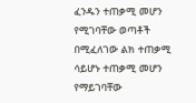ፈንዱን ተጠቃሚ መሆን የሚገባቸው ወጣቶች በሚፈለገው ልክ ተጠቃሚ ሳይሆኑ ተጠቃሚ መሆን የማይገባቸው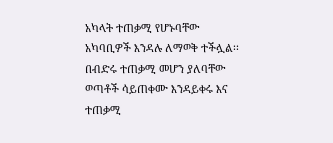አካላት ተጠቃሚ የሆኑባቸው አካባቢዎች እንዳሉ ለማወቅ ተችሏል፡፡
በብድሩ ተጠቃሚ መሆን ያለባቸው ወጣቶች ሳይጠቀሙ እንዳይቀሩ እና ተጠቃሚ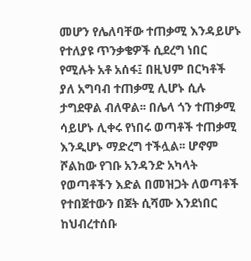መሆን የሌለባቸው ተጠቃሚ እንዳይሆኑ የተለያዩ ጥንቃቄዎች ሲደረግ ነበር የሚሉት አቶ አሰፋ፤ በዚህም በርካቶች ያለ አግባብ ተጠቃሚ ሊሆኑ ሲሉ ታግደዋል ብለዋል፡፡ በሌላ ጎን ተጠቃሚ ሳይሆኑ ሊቀሩ የነበሩ ወጣቶች ተጠቃሚ እንዲሆኑ ማድረግ ተችሏል፡፡ ሆኖም ሾልከው የገቡ አንዳንድ አካላት የወጣቶችን እድል በመዝጋት ለወጣቶች የተበጀተውን በጀት ሲሻሙ እንደነበር ከህብረተሰቡ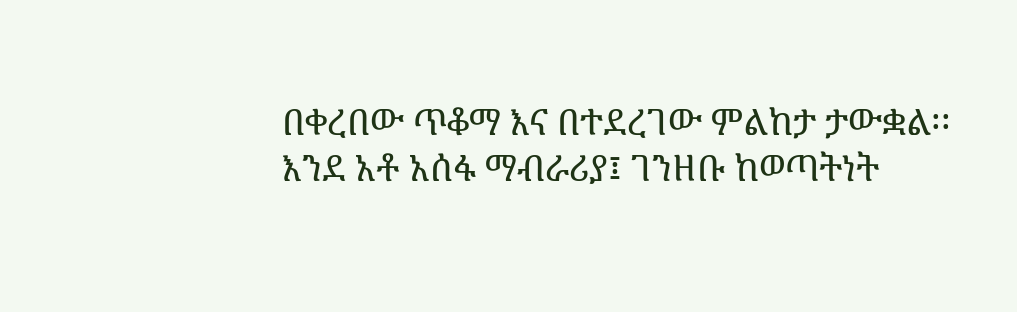በቀረበው ጥቆማ እና በተደረገው ምልከታ ታውቋል፡፡
እንደ አቶ አሰፋ ማብራሪያ፤ ገንዘቡ ከወጣትነት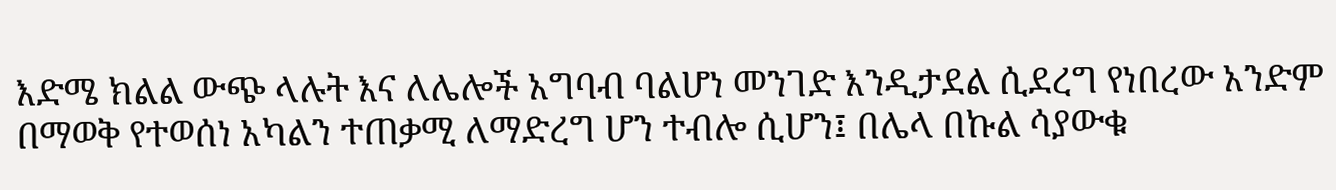እድሜ ክልል ውጭ ላሉት እና ለሌሎች አግባብ ባልሆነ መንገድ እንዲታደል ሲደረግ የነበረው አንድም በማወቅ የተወሰነ አካልን ተጠቃሚ ለማድረግ ሆን ተብሎ ሲሆን፤ በሌላ በኩል ሳያውቁ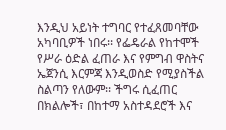እንዲህ አይነት ተግባር የተፈጸመባቸው አካባቢዎች ነበሩ፡፡ የፌዴራል የከተሞች የሥራ ዕድል ፈጠራ እና የምግብ ዋስትና ኤጀንሲ እርምጃ እንዲወስድ የሚያስችል ስልጣን የለውም፡፡ ችግሩ ሲፈጠር በክልሎች፣ በከተማ አስተዳደሮች እና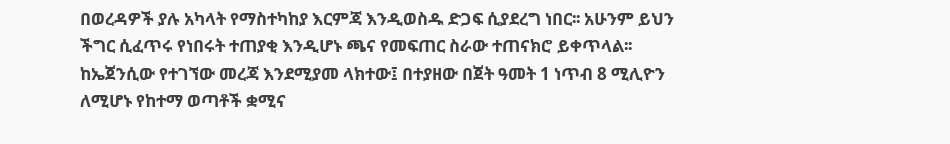በወረዳዎች ያሉ አካላት የማስተካከያ እርምጃ እንዲወስዱ ድጋፍ ሲያደረግ ነበር፡፡ አሁንም ይህን ችግር ሲፈጥሩ የነበሩት ተጠያቂ እንዲሆኑ ጫና የመፍጠር ስራው ተጠናክሮ ይቀጥላል፡፡
ከኤጀንሲው የተገኘው መረጃ እንደሚያመ ላክተው፤ በተያዘው በጀት ዓመት 1 ነጥብ 8 ሚሊዮን ለሚሆኑ የከተማ ወጣቶች ቋሚና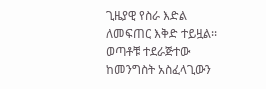ጊዜያዊ የስራ እድል ለመፍጠር እቅድ ተይዟል፡፡ ወጣቶቹ ተደራጅተው ከመንግስት አስፈላጊውን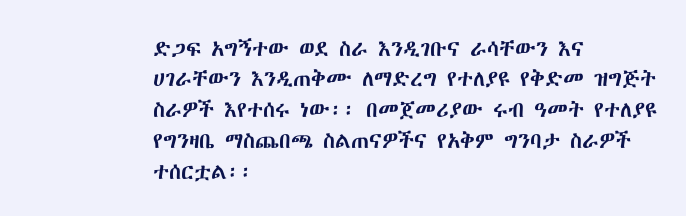ድጋፍ አግኝተው ወደ ስራ እንዲገቡና ራሳቸውን እና ሀገራቸውን እንዲጠቅሙ ለማድረግ የተለያዩ የቅድመ ዝግጅት ስራዎች እየተሰሩ ነው፡፡ በመጀመሪያው ሩብ ዓመት የተለያዩ የግንዛቤ ማስጨበጫ ስልጠናዎችና የአቅም ግንባታ ስራዎች ተሰርቷል፡፡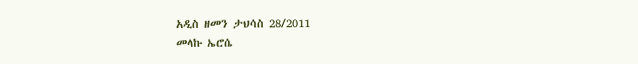አዲስ ዘመን ታህሳስ 28/2011
መላኩ ኤሮሴ